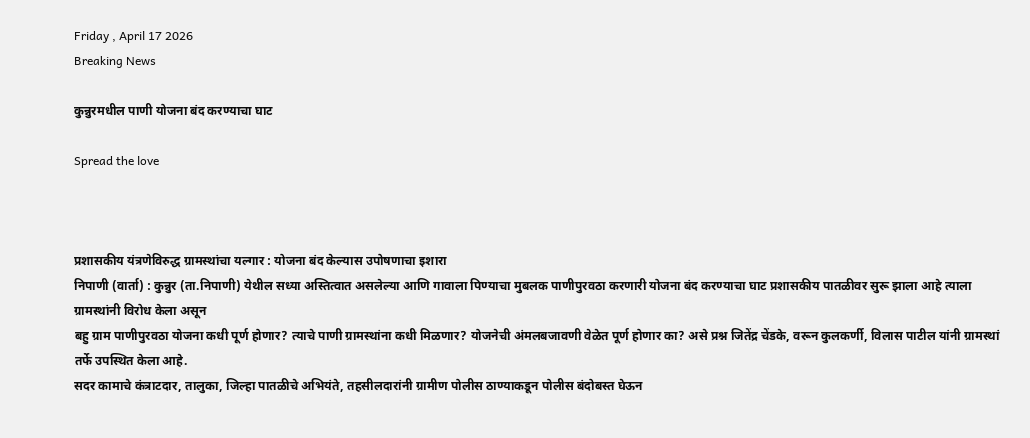Friday , April 17 2026
Breaking News

कुन्नुरमधील पाणी योजना बंद करण्याचा घाट

Spread the love



प्रशासकीय यंत्रणेविरुद्ध ग्रामस्थांचा यल्गार : योजना बंद केल्यास उपोषणाचा इशारा
निपाणी (वार्ता) : कुन्नुर (ता.निपाणी) येथील सध्या अस्तित्वात असलेल्या आणि गावाला पिण्याचा मुबलक पाणीपुरवठा करणारी योजना बंद करण्याचा घाट प्रशासकीय पातळीवर सुरू झाला आहे त्याला ग्रामस्थांनी विरोध केला असून
बहु ग्राम पाणीपुरवठा योजना कधी पूर्ण होणार? त्याचे पाणी ग्रामस्थांना कधी मिळणार? योजनेची अंमलबजावणी वेळेत पूर्ण होणार का? असे प्रश्न जितेंद्र चेंडके, वरून कुलकर्णी, विलास पाटील यांनी ग्रामस्थां तर्फे उपस्थित केला आहे.
सदर कामाचे कंत्राटदार, तालुका, जिल्हा पातळीचे अभियंते, तहसीलदारांनी ग्रामीण पोलीस ठाण्याकडून पोलीस बंदोबस्त घेऊन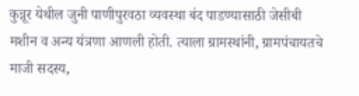कुन्नूर येथील जुनी पाणीपुरवठा व्यवस्था बंद पाडण्यासाठी जेसीबी मशीन व अन्य यंत्रणा आणली होती. त्याला ग्रामस्थांनी, ग्रामपंचायतचे माजी सदस्य,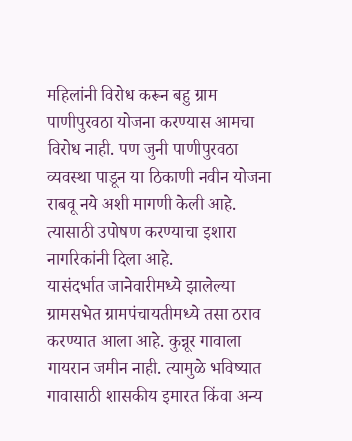महिलांनी विरोध करून बहु ग्राम पाणीपुरवठा योजना करण्यास आमचा विरोध नाही. पण जुनी पाणीपुरवठा व्यवस्था पाडून या ठिकाणी नवीन योजना राबवू नये अशी मागणी केली आहे. त्यासाठी उपोषण करण्याचा इशारा नागरिकांनी दिला आहे.
यासंदर्भात जानेवारीमध्ये झालेल्या ग्रामसभेत ग्रामपंचायतीमध्ये तसा ठराव करण्यात आला आहे. कुन्नूर गावाला गायरान जमीन नाही. त्यामुळे भविष्यात गावासाठी शासकीय इमारत किंवा अन्य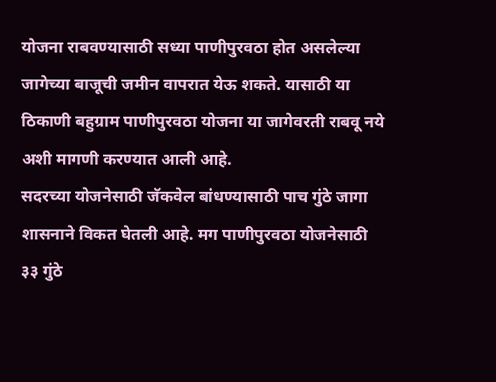योजना राबवण्यासाठी सध्या पाणीपुरवठा होत असलेल्या जागेच्या बाजूची जमीन वापरात येऊ शकते. यासाठी या ठिकाणी बहुग्राम पाणीपुरवठा योजना या जागेवरती राबवू नये अशी मागणी करण्यात आली आहे.
सदरच्या योजनेसाठी जॅकवेल बांधण्यासाठी पाच गुंठे जागा शासनाने विकत घेतली आहे. मग पाणीपुरवठा योजनेसाठी ३३ गुंठे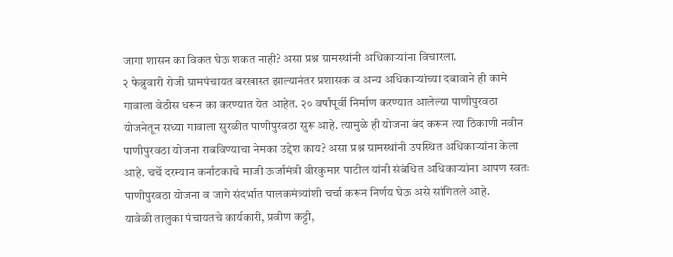जागा शासन का विकत घेऊ शकत नाही? असा प्रश्न ग्रामस्थांनी अधिकाऱ्यांना विचारला.
२ फेब्रुवारी रोजी ग्रामपंचायत बरखास्त झाल्यानंतर प्रशासक व अन्य अधिकाऱ्यांच्या दबावाने ही कामे गावाला वेठीस धरून का करण्यात येत आहेत. २० वर्षांपूर्वी निर्माण करण्यात आलेल्या पाणीपुरवठा योजनेतून सध्या गावाला सुरळीत पाणीपुरवठा सुरू आहे. त्यामुळे ही योजना बंद करून त्या ठिकाणी नवीन पाणीपुरवठा योजना राबविण्याचा नेमका उद्देश काय? असा प्रश्न ग्रामस्थांनी उपस्थित अधिकाऱ्यांना केला आहे. चर्चे दरम्यान कर्नाटकाचे माजी ऊर्जामंत्री वीरकुमार पाटील यांनी संबंधित अधिकाऱ्यांना आपण स्वतः पाणीपुरवठा योजना व जागे संदर्भात पालकमंत्र्यांशी चर्चा करून निर्णय घेऊ असे सांगितले आहे.
यावेळी तालुका पंचायतचे कार्यकारी, प्रवीण कट्टी,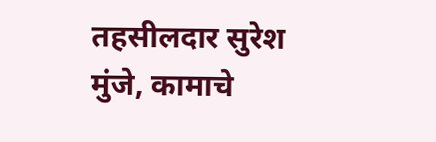तहसीलदार सुरेश मुंजे, कामाचे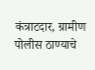कंत्राटदार, ग्रामीण पोलीस ठाण्याचे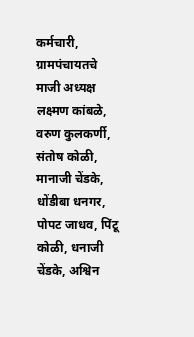कर्मचारी, ग्रामपंचायतचे माजी अध्यक्ष लक्ष्मण कांबळे, वरुण कुलकर्णी, संतोष कोळी, मानाजी चेंडके, धोंडीबा धनगर, पोपट जाधव, पिंटू कोळी, धनाजी चेंडके, अश्विन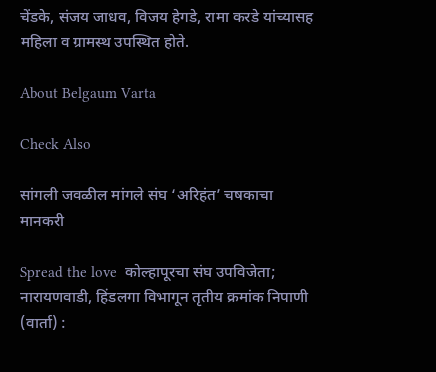चेंडके, संजय जाधव, विजय हेगडे, रामा करडे यांच्यासह महिला व ग्रामस्थ उपस्थित होते.

About Belgaum Varta

Check Also

सांगली जवळील मांगले संघ ‘अरिहंत’ चषकाचा मानकरी

Spread the love  कोल्हापूरचा संघ उपविजेता; नारायणवाडी, हिंडलगा विभागून तृतीय क्रमांक निपाणी (वार्ता) :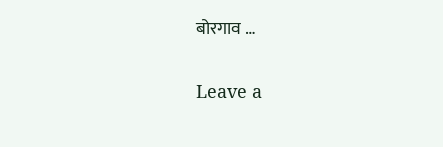बोरगाव …

Leave a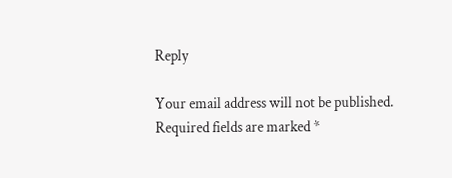Reply

Your email address will not be published. Required fields are marked *